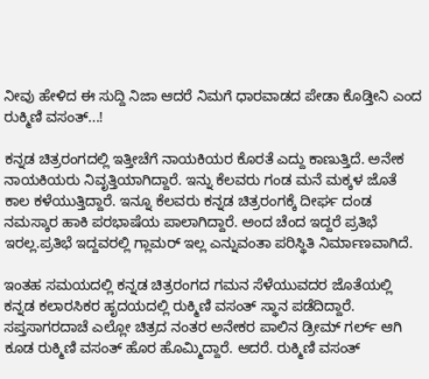ನೀವು ಹೇಳಿದ ಈ ಸುದ್ದಿ ನಿಜಾ ಆದರೆ ನಿಮಗೆ ಧಾರವಾಡದ ಪೇಡಾ ಕೊಡ್ತೀನಿ ಎಂದ ರುಕ್ಮಿಣಿ ವಸಂತ್...!

ಕನ್ನಡ ಚಿತ್ರರಂಗದಲ್ಲಿ ಇತ್ತೀಚೆಗೆ ನಾಯಕಿಯರ ಕೊರತೆ ಎದ್ದು ಕಾಣುತ್ತಿದೆ. ಅನೇಕ ನಾಯಕಿಯರು ನಿವೃತ್ತಿಯಾಗಿದ್ದಾರೆ. ಇನ್ನು ಕೆಲವರು ಗಂಡ ಮನೆ ಮಕ್ಕಳ ಜೊತೆ ಕಾಲ ಕಳೆಯುತ್ತಿದ್ದಾರೆ. ಇನ್ನೂ ಕೆಲವರು ಕನ್ನಡ ಚಿತ್ರರಂಗಕ್ಕೆ ದೀರ್ಘ ದಂಡ ನಮಸ್ಕಾರ ಹಾಕಿ ಪರಭಾಷೆಯ ಪಾಲಾಗಿದ್ದಾರೆ. ಅಂದ ಚೆಂದ ಇದ್ದರೆ ಪ್ರತಿಭೆ ಇರಲ್ಲ.ಪ್ರತಿಭೆ ಇದ್ದವರಲ್ಲಿ ಗ್ಲಾಮರ್ ಇಲ್ಲ ಎನ್ನುವಂತಾ ಪರಿಸ್ಥಿತಿ ನಿರ್ಮಾಣವಾಗಿದೆ.

ಇಂತಹ ಸಮಯದಲ್ಲಿ ಕನ್ನಡ ಚಿತ್ರರಂಗದ ಗಮನ ಸೆಳೆಯುವದರ ಜೊತೆಯಲ್ಲಿ ಕನ್ನಡ ಕಲಾರಸಿಕರ ಹೃದಯದಲ್ಲಿ ರುಕ್ಮಿಣಿ ವಸಂತ್ ಸ್ಥಾನ ಪಡೆದಿದ್ದಾರೆ. ಸಪ್ತಸಾಗರದಾಚೆ ಎಲ್ಲೋ ಚಿತ್ರದ ನಂತರ ಅನೇಕರ ಪಾಲಿನ ಡ್ರೀಮ್ ಗರ್ಲ್ ಆಗಿ ಕೂಡ ರುಕ್ಮಿಣಿ ವಸಂತ್ ಹೊರ ಹೊಮ್ಮಿದ್ದಾರೆ. ಆದರೆ. ರುಕ್ಮಿಣಿ ವಸಂತ್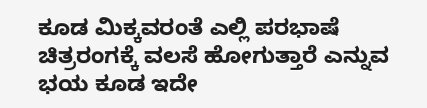ಕೂಡ ಮಿಕ್ಕವರಂತೆ ಎಲ್ಲಿ ಪರಭಾಷೆ ಚಿತ್ರರಂಗಕ್ಕೆ ವಲಸೆ ಹೋಗುತ್ತಾರೆ ಎನ್ನುವ ಭಯ ಕೂಡ ಇದೇ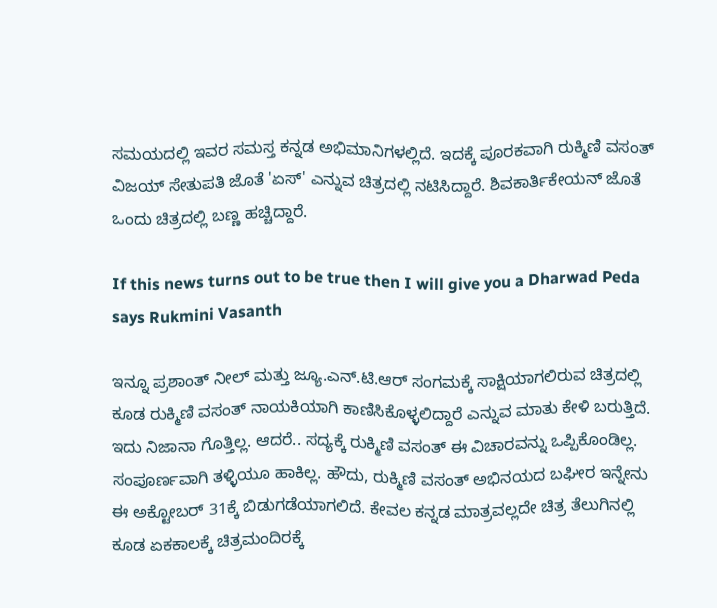ಸಮಯದಲ್ಲಿ ಇವರ ಸಮಸ್ತ ಕನ್ನಡ ಅಭಿಮಾನಿಗಳಲ್ಲಿದೆ. ಇದಕ್ಕೆ ಪೂರಕವಾಗಿ ರುಕ್ಮಿಣಿ ವಸಂತ್ ವಿಜಯ್ ಸೇತುಪತಿ ಜೊತೆ 'ಏಸ್' ಎನ್ನುವ ಚಿತ್ರದಲ್ಲಿ ನಟಿಸಿದ್ದಾರೆ. ಶಿವಕಾರ್ತಿಕೇಯನ್ ಜೊತೆ ಒಂದು ಚಿತ್ರದಲ್ಲಿ ಬಣ್ಣ ಹಚ್ಚಿದ್ದಾರೆ.

If this news turns out to be true then I will give you a Dharwad Peda says Rukmini Vasanth

ಇನ್ನೂ ಪ್ರಶಾಂತ್ ನೀಲ್ ಮತ್ತು ಜ್ಯೂ.ಎನ್.ಟಿ.ಆರ್ ಸಂಗಮಕ್ಕೆ ಸಾಕ್ಷಿಯಾಗಲಿರುವ ಚಿತ್ರದಲ್ಲಿ ಕೂಡ ರುಕ್ಮಿಣಿ ವಸಂತ್ ನಾಯಕಿಯಾಗಿ ಕಾಣಿಸಿಕೊಳ್ಳಲಿದ್ದಾರೆ ಎನ್ನುವ ಮಾತು ಕೇಳಿ ಬರುತ್ತಿದೆ. ಇದು ನಿಜಾನಾ ಗೊತ್ತಿಲ್ಲ. ಆದರೆ.. ಸದ್ಯಕ್ಕೆ ರುಕ್ಮಿಣಿ ವಸಂತ್ ಈ ವಿಚಾರವನ್ನು ಒಪ್ಪಿಕೊಂಡಿಲ್ಲ. ಸಂಪೂರ್ಣವಾಗಿ ತಳ್ಳಿಯೂ ಹಾಕಿಲ್ಲ. ಹೌದು, ರುಕ್ಮಿಣಿ ವಸಂತ್ ಅಭಿನಯದ ಬಘೀರ ಇನ್ನೇನು ಈ ಅಕ್ಟೋಬರ್ 31ಕ್ಕೆ ಬಿಡುಗಡೆಯಾಗಲಿದೆ. ಕೇವಲ ಕನ್ನಡ ಮಾತ್ರವಲ್ಲದೇ ಚಿತ್ರ ತೆಲುಗಿನಲ್ಲಿ ಕೂಡ ಏಕಕಾಲಕ್ಕೆ ಚಿತ್ರಮಂದಿರಕ್ಕೆ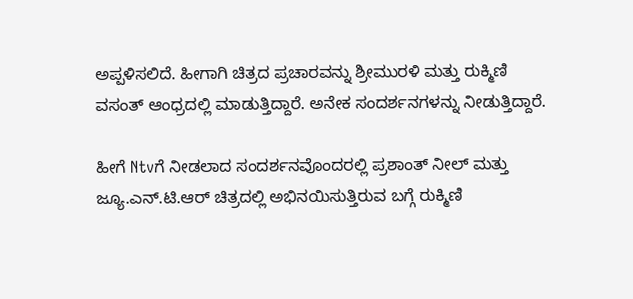ಅಪ್ಪಳಿಸಲಿದೆ. ಹೀಗಾಗಿ ಚಿತ್ರದ ಪ್ರಚಾರವನ್ನು ಶ್ರೀಮುರಳಿ ಮತ್ತು ರುಕ್ಮಿಣಿ ವಸಂತ್ ಆಂಧ್ರದಲ್ಲಿ ಮಾಡುತ್ತಿದ್ದಾರೆ. ಅನೇಕ ಸಂದರ್ಶನಗಳನ್ನು ನೀಡುತ್ತಿದ್ದಾರೆ.

ಹೀಗೆ Ntvಗೆ ನೀಡಲಾದ ಸಂದರ್ಶನವೊಂದರಲ್ಲಿ ಪ್ರಶಾಂತ್ ನೀಲ್ ಮತ್ತು ಜ್ಯೂ.ಎನ್.ಟಿ.ಆರ್‌ ಚಿತ್ರದಲ್ಲಿ ಅಭಿನಯಿಸುತ್ತಿರುವ ಬಗ್ಗೆ ರುಕ್ಮಿಣಿ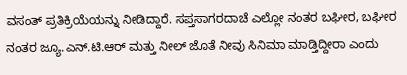ವಸಂತ್ ಪ್ರತಿಕ್ರಿಯೆಯನ್ನು ನೀಡಿದ್ದಾರೆ. ಸಪ್ತಸಾಗರದಾಚೆ ಎಲ್ಲೋ ನಂತರ ಬಘೀರ, ಬಘೀರ ನಂತರ ಜ್ಯೂ.ಎನ್.ಟಿ.ಆರ್ ಮತ್ತು ನೀಲ್ ಜೊತೆ ನೀವು ಸಿನಿಮಾ ಮಾಡ್ತಿದ್ದೀರಾ ಎಂದು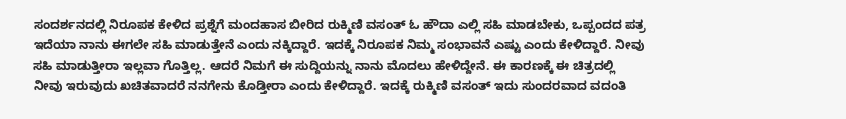ಸಂದರ್ಶನದಲ್ಲಿ ನಿರೂಪಕ ಕೇಳಿದ ಪ್ರಶ್ನೆಗೆ ಮಂದಹಾಸ ಬೀರಿದ ರುಕ್ಮಿಣಿ ವಸಂತ್ ಓ ಹೌದಾ ಎಲ್ಲಿ ಸಹಿ ಮಾಡಬೇಕು, ಒಪ್ಪಂದದ ಪತ್ರ ಇದೆಯಾ ನಾನು ಈಗಲೇ ಸಹಿ ಮಾಡುತ್ತೇನೆ ಎಂದು ನಕ್ಕಿದ್ದಾರೆ. ಇದಕ್ಕೆ ನಿರೂಪಕ ನಿಮ್ಮ ಸಂಭಾವನೆ ಎಷ್ಟು ಎಂದು ಕೇಳಿದ್ದಾರೆ. ನೀವು ಸಹಿ ಮಾಡುತ್ತೀರಾ ಇಲ್ಲವಾ ಗೊತ್ತಿಲ್ಲ. ಆದರೆ ನಿಮಗೆ ಈ ಸುದ್ದಿಯನ್ನು ನಾನು ಮೊದಲು ಹೇಳಿದ್ದೇನೆ. ಈ ಕಾರಣಕ್ಕೆ ಈ ಚಿತ್ರದಲ್ಲಿ ನೀವು ಇರುವುದು ಖಚಿತವಾದರೆ ನನಗೇನು ಕೊಡ್ತೀರಾ ಎಂದು ಕೇಳಿದ್ದಾರೆ. ಇದಕ್ಕೆ ರುಕ್ಮಿಣಿ ವಸಂತ್ ಇದು ಸುಂದರವಾದ ವದಂತಿ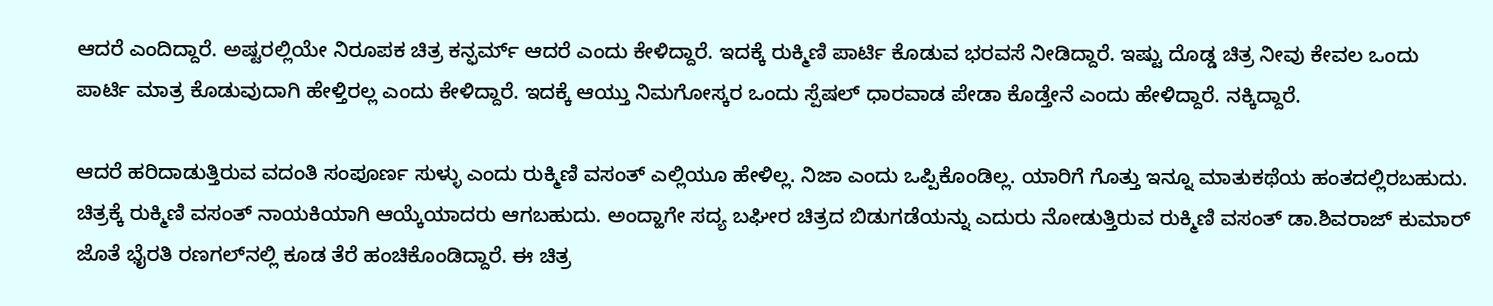ಆದರೆ ಎಂದಿದ್ದಾರೆ. ಅಷ್ಟರಲ್ಲಿಯೇ ನಿರೂಪಕ ಚಿತ್ರ ಕನ್ಫರ್ಮ್ ಆದರೆ ಎಂದು ಕೇಳಿದ್ದಾರೆ. ಇದಕ್ಕೆ ರುಕ್ಮಿಣಿ ಪಾರ್ಟಿ ಕೊಡುವ ಭರವಸೆ ನೀಡಿದ್ದಾರೆ. ಇಷ್ಟು ದೊಡ್ಡ ಚಿತ್ರ ನೀವು ಕೇವಲ ಒಂದು ಪಾರ್ಟಿ ಮಾತ್ರ ಕೊಡುವುದಾಗಿ ಹೇಳ್ತಿರಲ್ಲ ಎಂದು ಕೇಳಿದ್ದಾರೆ. ಇದಕ್ಕೆ ಆಯ್ತು ನಿಮಗೋಸ್ಕರ ಒಂದು ಸ್ಪೆಷಲ್ ಧಾರವಾಡ ಪೇಡಾ ಕೊಡ್ತೇನೆ ಎಂದು ಹೇಳಿದ್ದಾರೆ. ನಕ್ಕಿದ್ದಾರೆ.

ಆದರೆ ಹರಿದಾಡುತ್ತಿರುವ ವದಂತಿ ಸಂಪೂರ್ಣ ಸುಳ್ಳು ಎಂದು ರುಕ್ಮಿಣಿ ವಸಂತ್ ಎಲ್ಲಿಯೂ ಹೇಳಿಲ್ಲ. ನಿಜಾ ಎಂದು ಒಪ್ಪಿಕೊಂಡಿಲ್ಲ. ಯಾರಿಗೆ ಗೊತ್ತು ಇನ್ನೂ ಮಾತುಕಥೆಯ ಹಂತದಲ್ಲಿರಬಹುದು. ಚಿತ್ರಕ್ಕೆ ರುಕ್ಮಿಣಿ ವಸಂತ್ ನಾಯಕಿಯಾಗಿ ಆಯ್ಕೆಯಾದರು ಆಗಬಹುದು. ಅಂದ್ಹಾಗೇ ಸದ್ಯ ಬಘೀರ ಚಿತ್ರದ ಬಿಡುಗಡೆಯನ್ನು ಎದುರು ನೋಡುತ್ತಿರುವ ರುಕ್ಮಿಣಿ ವಸಂತ್ ಡಾ.ಶಿವರಾಜ್ ಕುಮಾರ್ ಜೊತೆ ಭೈರತಿ ರಣಗಲ್‌ನಲ್ಲಿ ಕೂಡ ತೆರೆ ಹಂಚಿಕೊಂಡಿದ್ದಾರೆ. ಈ ಚಿತ್ರ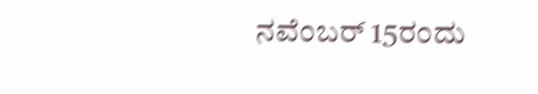ನವೆಂಬರ್ 15ರಂದು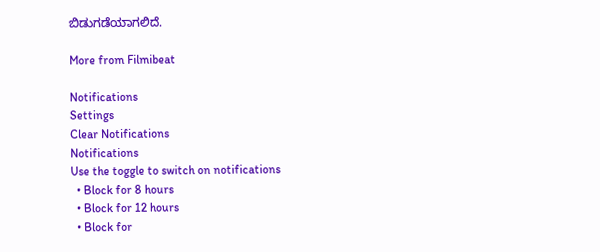ಬಿಡುಗಡೆಯಾಗಲಿದೆ.

More from Filmibeat

Notifications
Settings
Clear Notifications
Notifications
Use the toggle to switch on notifications
  • Block for 8 hours
  • Block for 12 hours
  • Block for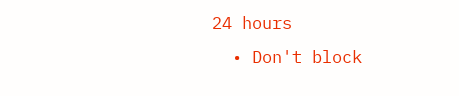24 hours
  • Don't block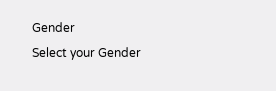Gender
Select your Gender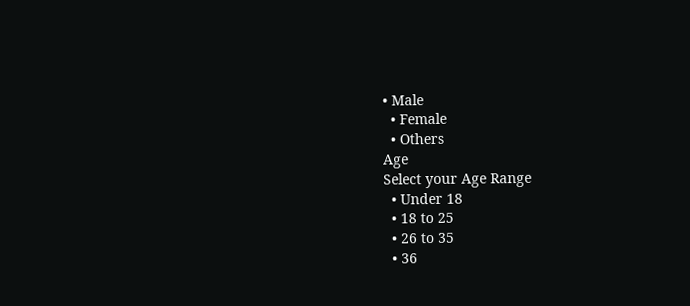• Male
  • Female
  • Others
Age
Select your Age Range
  • Under 18
  • 18 to 25
  • 26 to 35
  • 36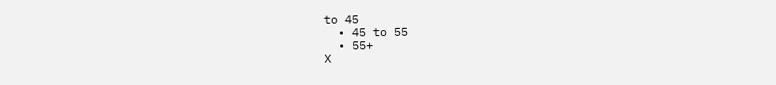to 45
  • 45 to 55
  • 55+
X